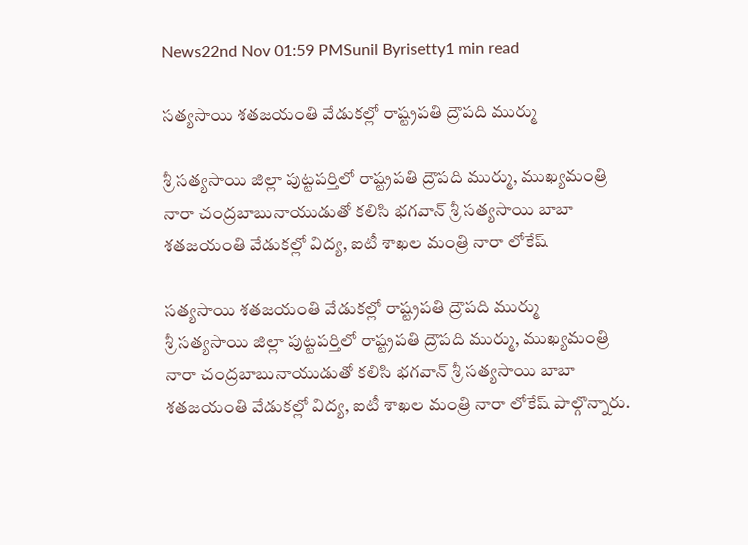News22nd Nov 01:59 PMSunil Byrisetty1 min read

సత్యసాయి శతజయంతి వేడుకల్లో రాష్ట్రపతి ద్రౌపది ముర్ము

శ్రీ సత్యసాయి జిల్లా పుట్టపర్తిలో రాష్ట్రపతి ద్రౌపది ముర్ము, ముఖ్యమంత్రి నారా చంద్రబాబునాయుడుతో కలిసి భగవాన్ శ్రీ సత్యసాయి బాబా శతజయంతి వేడుకల్లో విద్య, ఐటీ శాఖల మంత్రి నారా లోకేష్

సత్యసాయి శతజయంతి వేడుకల్లో రాష్ట్రపతి ద్రౌపది ముర్ము
శ్రీ సత్యసాయి జిల్లా పుట్టపర్తిలో రాష్ట్రపతి ద్రౌపది ముర్ము, ముఖ్యమంత్రి నారా చంద్రబాబునాయుడుతో కలిసి భగవాన్ శ్రీ సత్యసాయి బాబా శతజయంతి వేడుకల్లో విద్య, ఐటీ శాఖల మంత్రి నారా లోకేష్ పాల్గొన్నారు.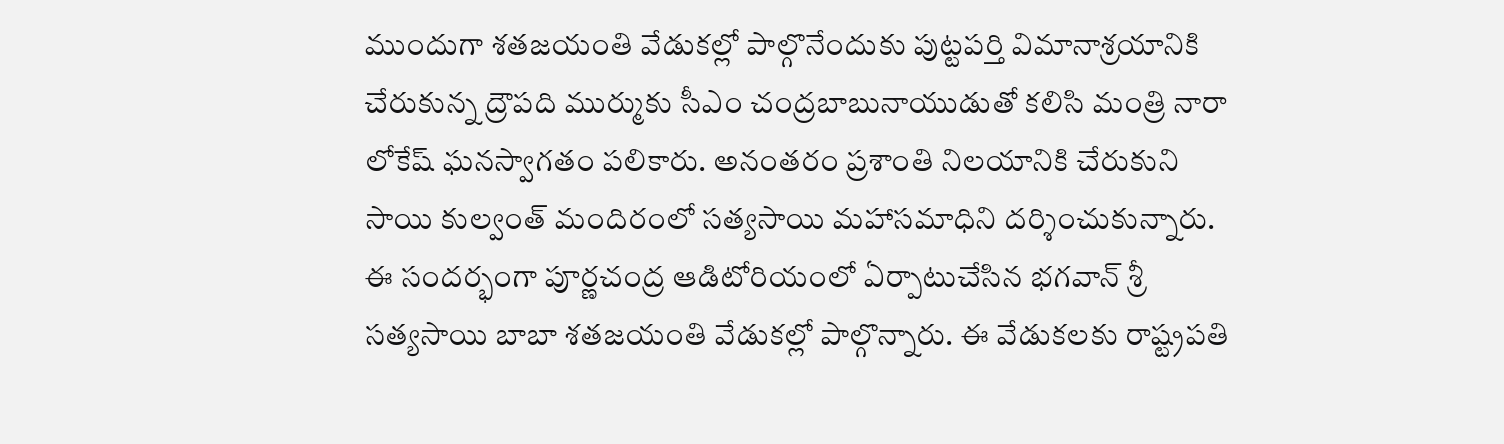ముందుగా శతజయంతి వేడుకల్లో పాల్గొనేందుకు పుట్టపర్తి విమానాశ్రయానికి చేరుకున్న ద్రౌపది ముర్ముకు సీఎం చంద్రబాబునాయుడుతో కలిసి మంత్రి నారా లోకేష్ ఘనస్వాగతం పలికారు. అనంతరం ప్రశాంతి నిలయానికి చేరుకుని సాయి కుల్వంత్ మందిరంలో సత్యసాయి మహాసమాధిని దర్శించుకున్నారు. ఈ సందర్భంగా పూర్ణచంద్ర ఆడిటోరియంలో ఏర్పాటుచేసిన భగవాన్ శ్రీ సత్యసాయి బాబా శతజయంతి వేడుకల్లో పాల్గొన్నారు. ఈ వేడుకలకు రాష్ట్రపతి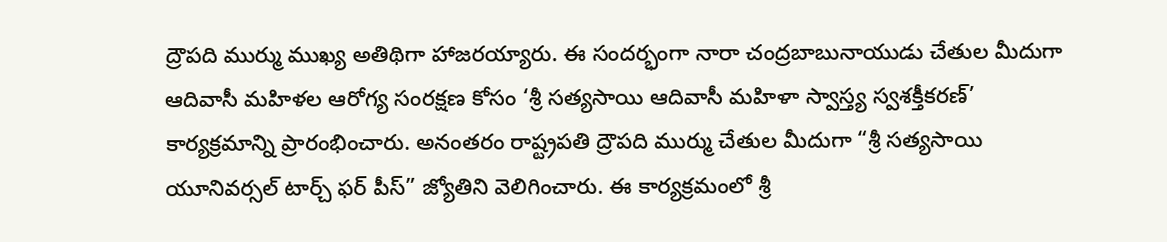ద్రౌపది ముర్ము ముఖ్య అతిథిగా హాజరయ్యారు. ఈ సందర్భంగా నారా చంద్రబాబునాయుడు చేతుల మీదుగా ఆదివాసీ మహిళల ఆరోగ్య సంరక్షణ కోసం ‘శ్రీ సత్యసాయి ఆదివాసీ మహిళా స్వాస్త్య స్వశక్తీకరణ్’ కార్యక్రమాన్ని ప్రారంభించారు. అనంతరం రాష్ట్రపతి ద్రౌపది ముర్ము చేతుల మీదుగా “శ్రీ సత్యసాయి యూనివర్సల్ టార్చ్ ఫర్ పీస్” జ్యోతిని వెలిగించారు. ఈ కార్యక్రమంలో శ్రీ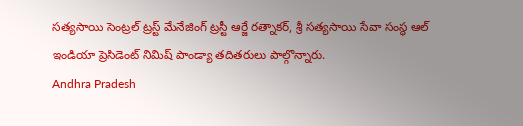సత్యసాయి సెంట్రల్ ట్రస్ట్ మేనేజింగ్ ట్రస్టీ ఆర్జే రత్నాకర్, శ్రీ సత్యసాయి సేవా సంస్థ ఆల్ ఇండియా ప్రెసిడెంట్ నిమిష్ పాండ్యా తదితరులు పాల్గొన్నారు.
Andhra Pradesh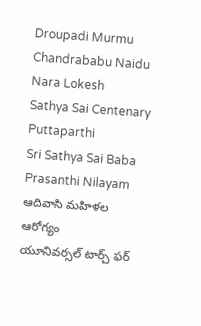Droupadi Murmu
Chandrababu Naidu
Nara Lokesh
Sathya Sai Centenary
Puttaparthi
Sri Sathya Sai Baba
Prasanthi Nilayam
ఆదివాసి మహిళల ఆరోగ్యం
యూనివర్సల్ టార్చ్ ఫర్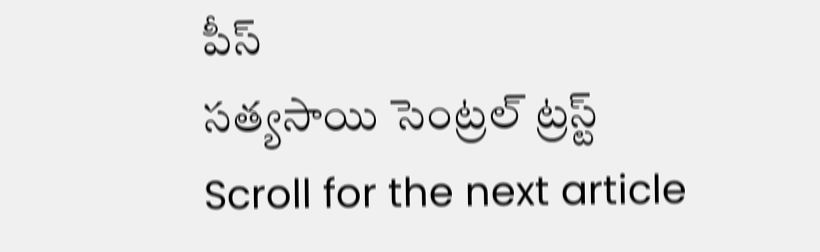పీస్
సత్యసాయి సెంట్రల్ ట్రస్ట్
Scroll for the next article